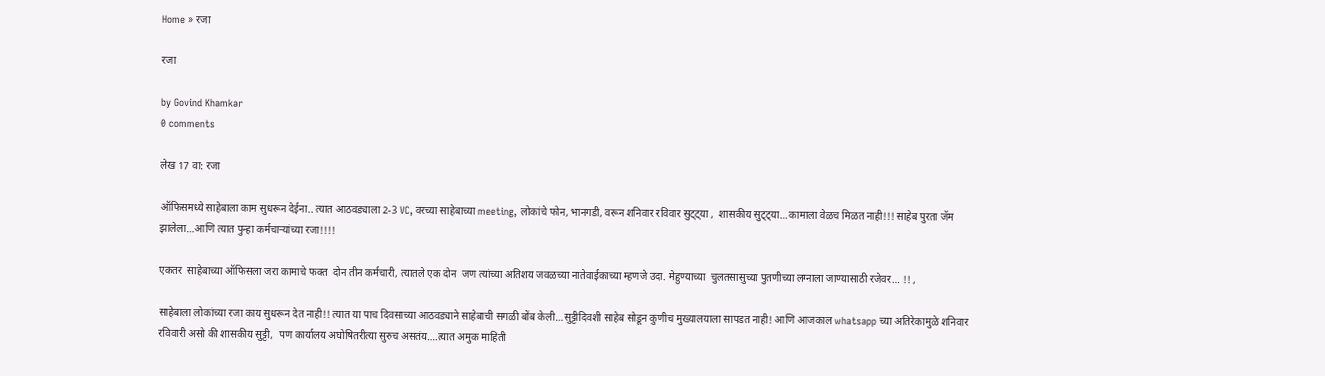Home » रजा

रजा

by Govind Khamkar
0 comments

लेख 17 वा: रजा

ऑफिसमध्ये साहेबाला काम सुधरून देईना.. त्यात आठवड्याला 2-3 VC, वरच्या साहेबाच्या meeting, लोकांचे फोन, भानगडी, वरून शनिवार रविवार सुट्ट्या ,  शासकीय सुट्ट्या…कामाला वेळच मिळत नाही!!! साहेब पुरता जॅम झालेला…आणि त्यात पुन्हा कर्मचाऱ्यांच्या रजा!!!!

एकतर  साहेबाच्या ऑफिसला जरा कामाचे फक्त  दोन तीन कर्मचारी, त्यातले एक दोन  जण त्यांच्या अतिशय जवळच्या नातेवाईकाच्या म्हणजे उदा. मेहुण्याच्या  चुलतसासुच्या पुतणीच्या लग्नाला जाण्यासाठी रजेवर… !! ,

साहेबाला लोकांच्या रजा काय सुधरून देत नाही!! त्यात या पाच दिवसाच्या आठवड्याने साहेबाची सगळी बोंब केली…सुट्टीदिवशी साहेब सोडून कुणीच मुख्यालयाला सापडत नाही! आणि आजकाल whatsapp च्या अतिरेकामुळे शनिवार रविवारी असो की शासकीय सुट्टी,  पण कार्यालय अघोषितरीत्या सुरुच असतंय….त्यात अमुक माहिती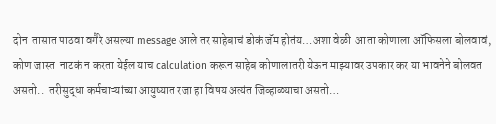दोन  तासात पाठवा वगैरे असल्या message आले तर साहेबाचं डोकं जॅम होतंय…अशा वेळी  आता कोणाला ऑफिसला बोलवावं, कोण जास्त  नाटकं न करता येईल याच calculation करून साहेब कोणालातरी येऊन माझ्यावर उपकार कर या भावनेने बोलवत असतो..  तरीसुद्धा कर्मचाऱ्यांच्या आयुष्यात रजा हा विषय अत्यंत जिव्हाळ्याचा असतो…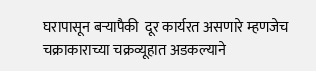घरापासून बऱ्यापैकी  दूर कार्यरत असणारे म्हणजेच चक्राकाराच्या चक्रव्यूहात अडकल्याने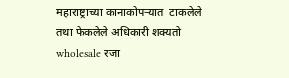महाराष्ट्राच्या कानाकोपऱ्यात  टाकलेले तथा फेकलेले अधिकारी शक्यतो  wholesale रजा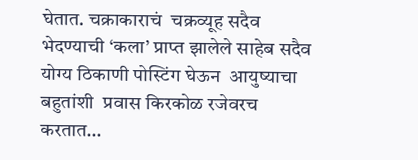घेतात. चक्राकाराचं  चक्रव्यूह सदैव भेदण्याची ‘कला’ प्राप्त झालेले साहेब सदैव योग्य ठिकाणी पोस्टिंग घेऊन  आयुष्याचा बहुतांशी  प्रवास किरकोळ रजेवरच करतात…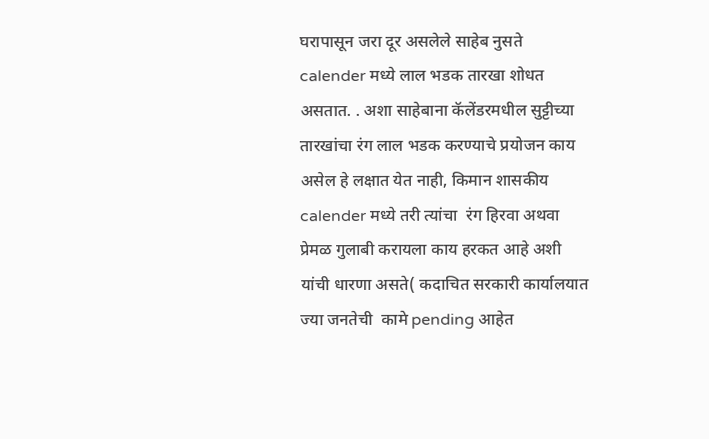घरापासून जरा दूर असलेले साहेब नुसते   calender मध्ये लाल भडक तारखा शोधत असतात. . अशा साहेबाना कॅलेंडरमधील सुट्टीच्या   तारखांचा रंग लाल भडक करण्याचे प्रयोजन काय असेल हे लक्षात येत नाही, किमान शासकीय calender मध्ये तरी त्यांचा  रंग हिरवा अथवा प्रेमळ गुलाबी करायला काय हरकत आहे अशी यांची धारणा असते( कदाचित सरकारी कार्यालयात ज्या जनतेची  कामे pending आहेत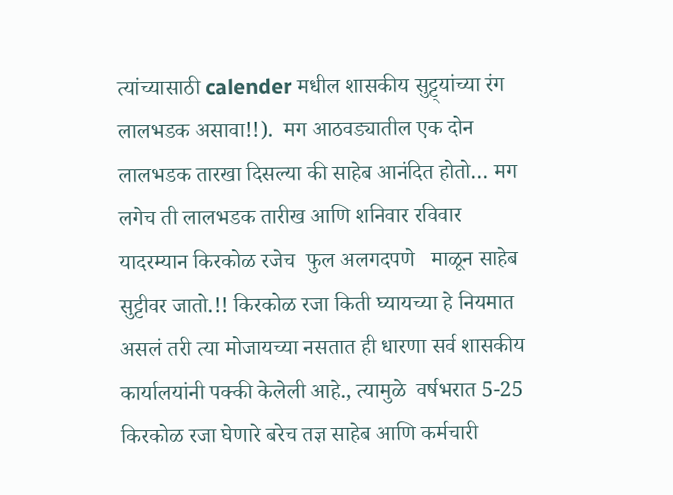त्यांच्यासाठी calender मधील शासकीय सुट्ट्यांच्या रंग लालभडक असावा!!).  मग आठवड्यातील एक दोन  लालभडक तारखा दिसल्या की साहेब आनंदित होतो… मग लगेच ती लालभडक तारीख आणि शनिवार रविवार यादरम्यान किरकोळ रजेच  फुल अलगदपणे   माळून साहेब सुट्टीवर जातो.!! किरकोळ रजा किती घ्यायच्या हे नियमात असलं तरी त्या मोजायच्या नसतात ही धारणा सर्व शासकीय कार्यालयांनी पक्की केलेली आहे., त्यामुळे  वर्षभरात 5-25 किरकोळ रजा घेणारे बरेच तज्ञ साहेब आणि कर्मचारी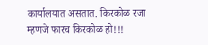कार्यालयात असतात. किरकोळ रजा म्हणजे फारच किरकोळ हो!!!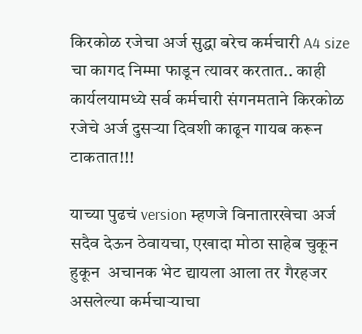किरकोळ रजेचा अर्ज सुद्धा बरेच कर्मचारी A4 size चा कागद निम्मा फाडून त्यावर करतात.. काही कार्यलयामध्ये सर्व कर्मचारी संगनमताने किरकोळ रजेचे अर्ज दुसऱ्या दिवशी काढून गायब करून टाकतात!!!

याच्या पुढचं version म्हणजे विनातारखेचा अर्ज सदैव देऊन ठेवायचा, एखादा मोठा साहेब चुकून हुकून  अचानक भेट द्यायला आला तर गैरहजर असलेल्या कर्मचाऱ्याचा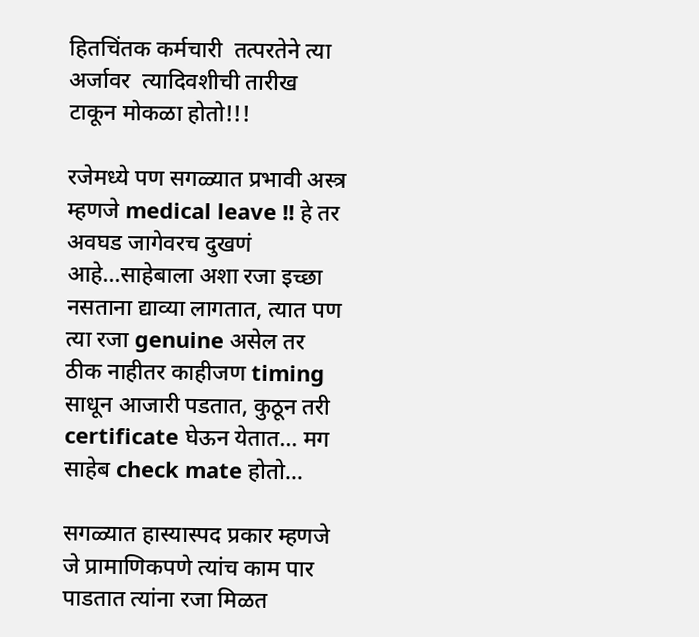हितचिंतक कर्मचारी  तत्परतेने त्या अर्जावर  त्यादिवशीची तारीख टाकून मोकळा होतो!!!

रजेमध्ये पण सगळ्यात प्रभावी अस्त्र म्हणजे medical leave !! हे तर अवघड जागेवरच दुखणं आहे…साहेबाला अशा रजा इच्छा नसताना द्याव्या लागतात, त्यात पण त्या रजा genuine असेल तर ठीक नाहीतर काहीजण timing साधून आजारी पडतात, कुठून तरी certificate घेऊन येतात… मग साहेब check mate होतो…

सगळ्यात हास्यास्पद प्रकार म्हणजे जे प्रामाणिकपणे त्यांच काम पार पाडतात त्यांना रजा मिळत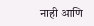नाही आणि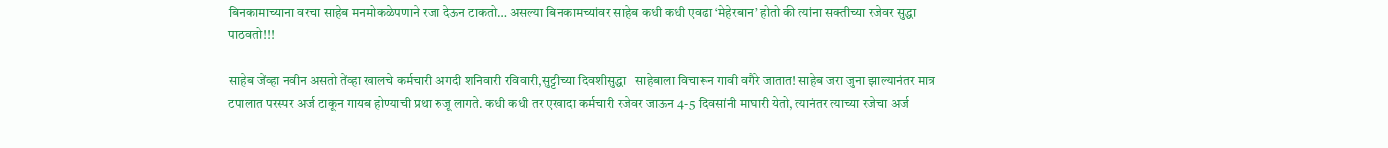बिनकामाच्याना वरचा साहेब मनमोकळेपणाने रजा देऊन टाकतो… असल्या बिनकामच्यांवर साहेब कधी कधी एवढा ‘मेहेरबान’ होतो की त्यांना सक्तीच्या रजेवर सुद्धा पाठवतो!!!

साहेब जेंव्हा नवीन असतो तेंव्हा खालचे कर्मचारी अगदी शनिवारी रविवारी,सुट्टीच्या दिवशीसुद्धा   साहेबाला विचारून गावी वगैरे जातात! साहेब जरा जुना झाल्यानंतर मात्र टपालात परस्पर अर्ज टाकून गायब होण्याची प्रथा रुजू लागते. कधी कधी तर एखादा कर्मचारी रजेवर जाऊन 4-5 दिवसांनी माघारी येतो, त्यानंतर त्याच्या रजेचा अर्ज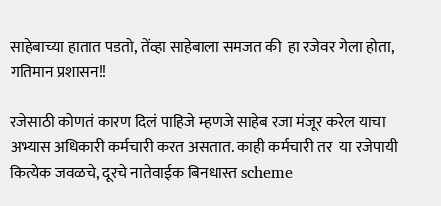साहेबाच्या हातात पडतो, तेंव्हा साहेबाला समजत की  हा रजेवर गेला होता, गतिमान प्रशासन!!

रजेसाठी कोणतं कारण दिलं पाहिजे म्हणजे साहेब रजा मंजूर करेल याचा अभ्यास अधिकारी कर्मचारी करत असतात. काही कर्मचारी तर  या रजेपायी कित्येक जवळचे, दूरचे नातेवाईक बिनधास्त scheme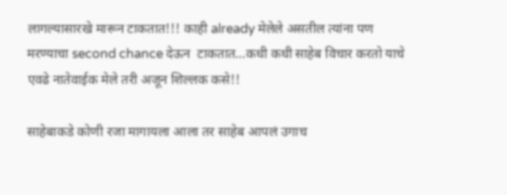लागल्यासारखे मारून टाकतात!!! काही already मेलेले असतील त्यांना पण मरण्याचा second chance देऊन  टाकतात…कधी कधी साहेब विचार करतो याचे एवढे नातेवाईक मेले तरी अजून शिल्लक कसे!!

साहेबाकडे कोणी रजा मागायला आला तर साहेब आपलं उगाच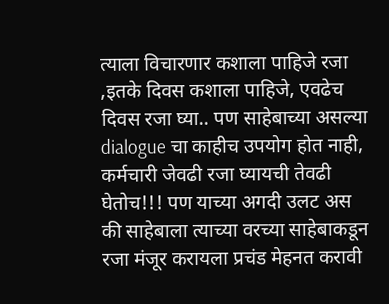त्याला विचारणार कशाला पाहिजे रजा ,इतके दिवस कशाला पाहिजे, एवढेच दिवस रजा घ्या.. पण साहेबाच्या असल्या dialogue चा काहीच उपयोग होत नाही, कर्मचारी जेवढी रजा घ्यायची तेवढी घेतोच!!! पण याच्या अगदी उलट अस की साहेबाला त्याच्या वरच्या साहेबाकडून रजा मंजूर करायला प्रचंड मेहनत करावी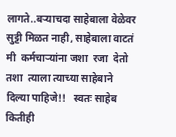लागते..बऱ्याचदा साहेबाला वेळेवर सुट्टी मिळत नाही, साहेबाला वाटतं मी  कर्मचाऱ्यांना जशा  रजा  देतो तशा  त्याला त्याच्या साहेबाने दिल्या पाहिजे!!   स्वतः साहेब कितीही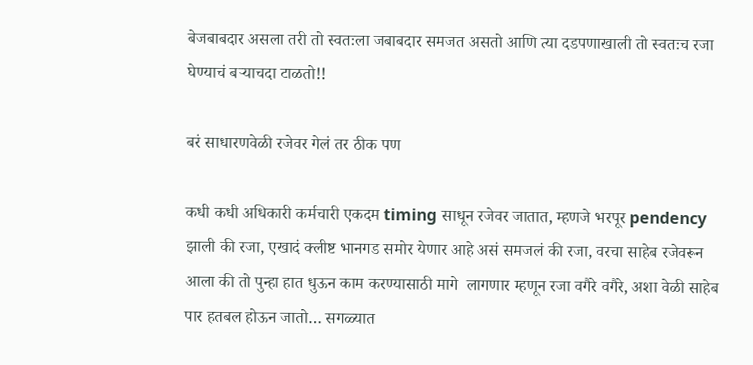बेजबाबदार असला तरी तो स्वतःला जबाबदार समजत असतो आणि त्या दडपणाखाली तो स्वतःच रजा घेण्याचं बऱ्याचदा टाळतो!!

बरं साधारणवेळी रजेवर गेलं तर ठीक पण

कधी कधी अधिकारी कर्मचारी एकदम timing साधून रजेवर जातात, म्हणजे भरपूर pendency झाली की रजा, एखादं क्लीष्ट भानगड समोर येणार आहे असं समजलं की रजा, वरचा साहेब रजेवरून आला की तो पुन्हा हात धुऊन काम करण्यासाठी मागे  लागणार म्हणून रजा वगैरे वगैरे, अशा वेळी साहेब पार हतबल होऊन जातो… सगळ्यात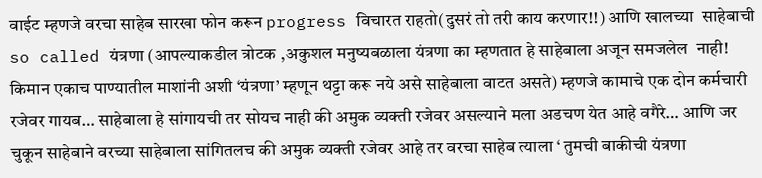वाईट म्हणजे वरचा साहेब सारखा फोन करून progress विचारत राहतो(दुसरं तो तरी काय करणार!!) आणि खालच्या  साहेबाची so called यंत्रणा (आपल्याकडील त्रोटक ,अकुशल मनुष्यबळाला यंत्रणा का म्हणतात हे साहेबाला अजून समजलेल  नाही!  किमान एकाच पाण्यातील माशांनी अशी ‘यंत्रणा’ म्हणून थट्टा करू नये असे साहेबाला वाटत असते) म्हणजे कामाचे एक दोन कर्मचारी रजेवर गायब… साहेबाला हे सांगायची तर सोयच नाही की अमुक व्यक्ती रजेवर असल्याने मला अडचण येत आहे वगैरे… आणि जर चुकून साहेबाने वरच्या साहेबाला सांगितलच की अमुक व्यक्ती रजेवर आहे तर वरचा साहेब त्याला ‘ तुमची बाकीची यंत्रणा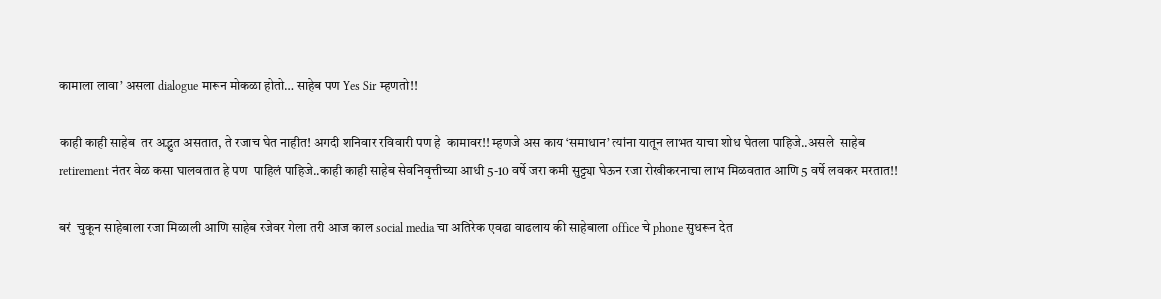कामाला लावा’ असला dialogue मारून मोकळा होतो… साहेब पण Yes Sir म्हणतो!!

काही काही साहेब  तर अद्भुत असतात, ते रजाच घेत नाहीत! अगदी शनिवार रविवारी पण हे  कामावर!! म्हणजे अस काय ‘समाधान’ त्यांना यातून लाभत याचा शोध घेतला पाहिजे..असले  साहेब retirement नंतर वेळ कसा घालवतात हे पण  पाहिलं पाहिजे..काही काही साहेब सेवनिवृत्तीच्या आधी 5-10 वर्षे जरा कमी सुट्ट्या घेऊन रजा रोखीकरनाचा लाभ मिळवतात आणि 5 वर्षे लवकर मरतात!!

बरं  चुकून साहेबाला रजा मिळाली आणि साहेब रजेवर गेला तरी आज काल social media चा अतिरेक एवढा वाढलाय की साहेबाला office चे phone सुधरून देत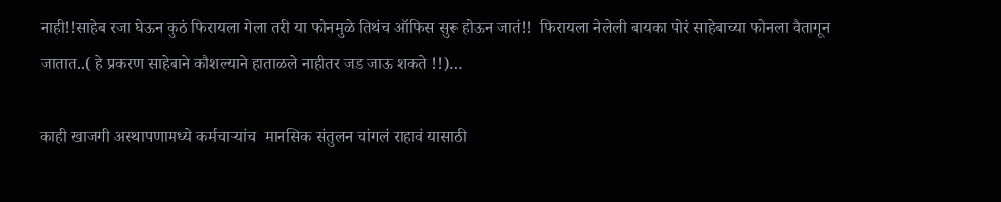नाही!!साहेब रजा घेऊन कुठं फिरायला गेला तरी या फोनमुळे तिथंच ऑफिस सुरू होऊन जातं!!  फिरायला नेलेली बायका पोरं साहेबाच्या फोनला वैतागून जातात..( हे प्रकरण साहेबाने कौशल्याने हाताळले नाहीतर जड जाऊ शकते !!)…

काही खाजगी अस्थापणामध्ये कर्मचाऱ्यांच  मानसिक संतुलन चांगलं राहावं यासाठी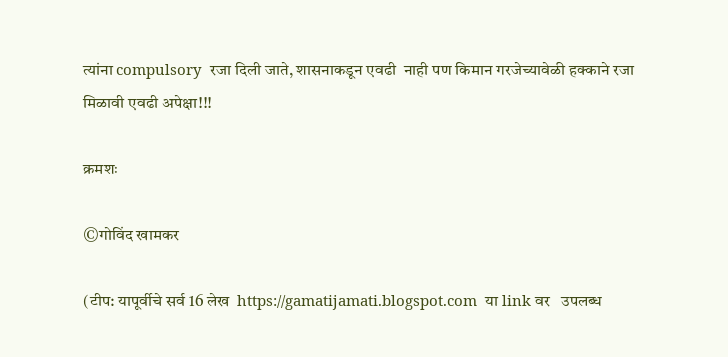त्यांना compulsory  रजा दिली जाते, शासनाकडून एवढी  नाही पण किमान गरजेच्यावेळी हक्काने रजा मिळावी एवढी अपेक्षा!!!

क्रमशः

©गोविंद खामकर

(टीप: यापूर्वीचे सर्व 16 लेख  https://gamatijamati.blogspot.com  या link वर   उपलब्ध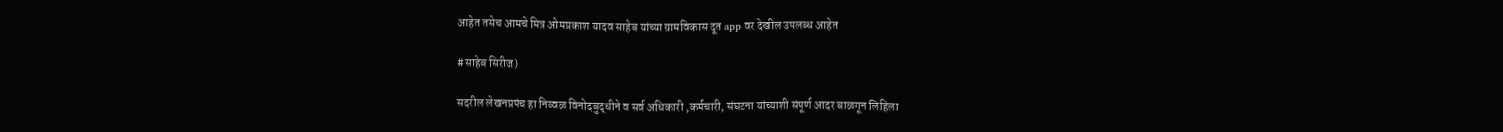आहेत तसेच आमचे मित्र ओमप्रकाश यादव साहेब यांच्या ग्रामविकास दूत app वर देखील उपलब्ध आहेत

#साहेब सिरीज)

सदरील लेखनप्रपंच हा निव्वळ विनोदबुद्धीने व सर्व अधिकारी ,कर्मचारी, संघटना यांच्याशी संपूर्ण आदर बाळगून लिहिला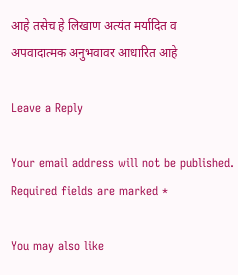आहे तसेच हे लिखाण अत्यंत मर्यादित व अपवादात्मक अनुभवावर आधारित आहे

Leave a Reply

Your email address will not be published. Required fields are marked *

You may also like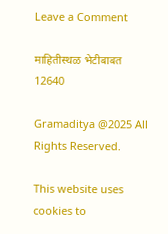Leave a Comment

माहितीस्थळ भेटीबाबत
12640

Gramaditya @2025 All Rights Reserved.

This website uses cookies to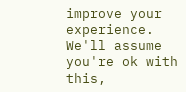improve your experience. We'll assume you're ok with this,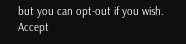but you can opt-out if you wish. Accept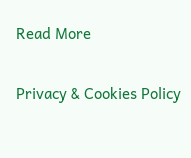Read More

Privacy & Cookies Policy